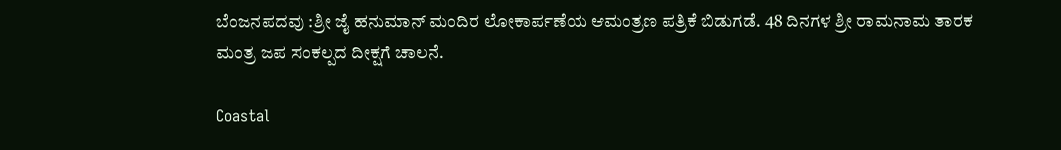ಬೆಂಜನಪದವು :ಶ್ರೀ ಜೈ ಹನುಮಾನ್ ಮಂದಿರ ಲೋಕಾರ್ಪಣೆಯ ಆಮಂತ್ರಣ ಪತ್ರಿಕೆ ಬಿಡುಗಡೆ. 48 ದಿನಗಳ ಶ್ರೀ ರಾಮನಾಮ ತಾರಕ ಮಂತ್ರ ಜಪ ಸಂಕಲ್ಪದ ದೀಕ್ಷಗೆ ಚಾಲನೆ.

Coastal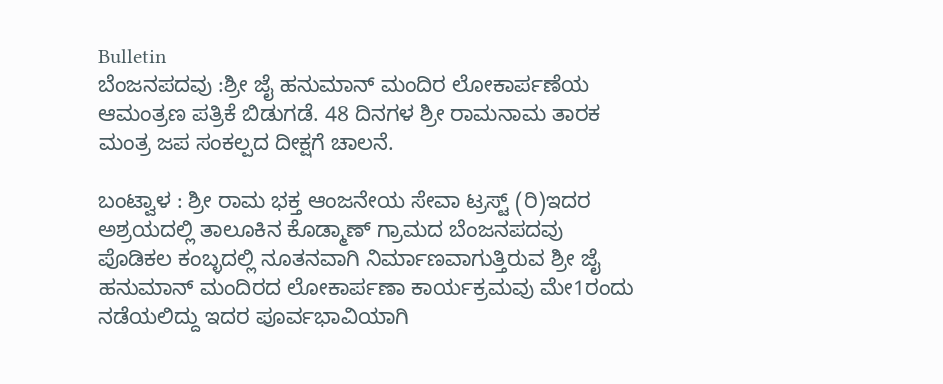Bulletin
ಬೆಂಜನಪದವು :ಶ್ರೀ ಜೈ ಹನುಮಾನ್ ಮಂದಿರ ಲೋಕಾರ್ಪಣೆಯ ಆಮಂತ್ರಣ ಪತ್ರಿಕೆ ಬಿಡುಗಡೆ. 48 ದಿನಗಳ ಶ್ರೀ ರಾಮನಾಮ ತಾರಕ ಮಂತ್ರ ಜಪ ಸಂಕಲ್ಪದ ದೀಕ್ಷಗೆ ಚಾಲನೆ.

ಬಂಟ್ವಾಳ : ಶ್ರೀ ರಾಮ ಭಕ್ತ ಆಂಜನೇಯ ಸೇವಾ ಟ್ರಸ್ಟ್ (ರಿ)ಇದರ ಅಶ್ರಯದಲ್ಲಿ ತಾಲೂಕಿನ ಕೊಡ್ಮಾಣ್ ಗ್ರಾಮದ ಬೆಂಜನಪದವು ಪೊಡಿಕಲ ಕಂಬ್ಳದಲ್ಲಿ ನೂತನವಾಗಿ ನಿರ್ಮಾಣವಾಗುತ್ತಿರುವ ಶ್ರೀ ಜೈ ಹನುಮಾನ್ ಮಂದಿರದ ಲೋಕಾರ್ಪಣಾ ಕಾರ್ಯಕ್ರಮವು ಮೇ1ರಂದು ನಡೆಯಲಿದ್ದು ಇದರ ಪೂರ್ವಭಾವಿಯಾಗಿ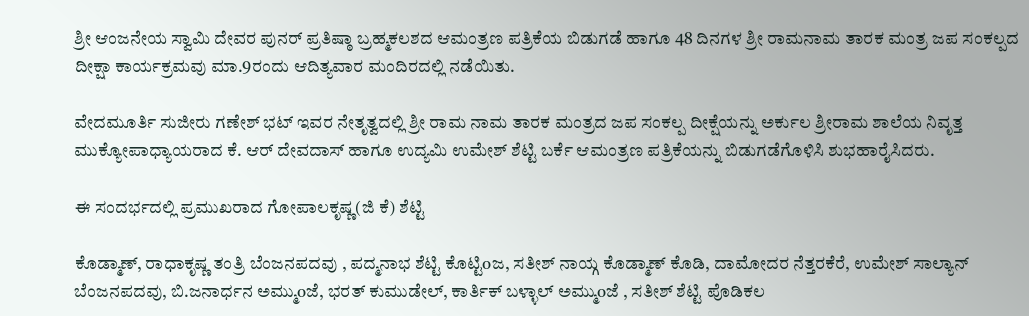ಶ್ರೀ ಆಂಜನೇಯ ಸ್ವಾಮಿ ದೇವರ ಪುನರ್ ಪ್ರತಿಷ್ಠಾ ಬ್ರಹ್ಮಕಲಶದ ಆಮಂತ್ರಣ ಪತ್ರಿಕೆಯ ಬಿಡುಗಡೆ ಹಾಗೂ 48 ದಿನಗಳ ಶ್ರೀ ರಾಮನಾಮ ತಾರಕ ಮಂತ್ರ ಜಪ ಸಂಕಲ್ಪದ ದೀಕ್ಷಾ ಕಾರ್ಯಕ್ರಮವು ಮಾ.9ರಂದು ಆದಿತ್ಯವಾರ ಮಂದಿರದಲ್ಲಿ ನಡೆಯಿತು.

ವೇದಮೂರ್ತಿ ಸುಜೀರು ಗಣೇಶ್ ಭಟ್ ಇವರ ನೇತೃತ್ವದಲ್ಲಿ ಶ್ರೀ ರಾಮ ನಾಮ ತಾರಕ ಮಂತ್ರದ ಜಪ ಸಂಕಲ್ಪ ದೀಕ್ಷೆಯನ್ನು ಅರ್ಕುಲ ಶ್ರೀರಾಮ ಶಾಲೆಯ ನಿವೃತ್ತ ಮುಕ್ಯೋಪಾಧ್ಯಾಯರಾದ ಕೆ. ಆರ್ ದೇವದಾಸ್ ಹಾಗೂ ಉದ್ಯಮಿ ಉಮೇಶ್ ಶೆಟ್ಟಿ ಬರ್ಕೆ ಆಮಂತ್ರಣ ಪತ್ರಿಕೆಯನ್ನು ಬಿಡುಗಡೆಗೊಳಿಸಿ ಶುಭಹಾರೈಸಿದರು.

ಈ ಸಂದರ್ಭದಲ್ಲಿ ಪ್ರಮುಖರಾದ ಗೋಪಾಲಕೃಷ್ಣ(ಜಿ ಕೆ) ಶೆಟ್ಟಿ

ಕೊಡ್ಮಾಣ್, ರಾಧಾಕೃಷ್ಣ ತಂತ್ರಿ ಬೆಂಜನಪದವು , ಪದ್ಮನಾಭ ಶೆಟ್ಟಿ ಕೊಟ್ಟಿoಜ, ಸತೀಶ್ ನಾಯ್ಗ ಕೊಡ್ಮಾಣ್ ಕೊಡಿ, ದಾಮೋದರ ನೆತ್ತರಕೆರೆ, ಉಮೇಶ್ ಸಾಲ್ಯಾನ್ ಬೆಂಜನಪದವು, ಬಿ.ಜನಾರ್ಧನ ಅಮ್ಮುoಜೆ, ಭರತ್ ಕುಮುಡೇಲ್, ಕಾರ್ತಿಕ್ ಬಳ್ಳಾಲ್ ಅಮ್ಮುoಜೆ , ಸತೀಶ್ ಶೆಟ್ಟಿ ಪೊಡಿಕಲ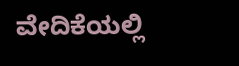ವೇದಿಕೆಯಲ್ಲಿ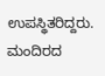ಉಪಸ್ಥಿತರಿದ್ದರು. ಮಂದಿರದ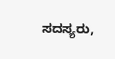ಸದಸ್ಯರು,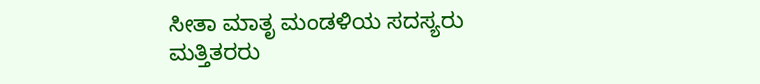ಸೀತಾ ಮಾತೃ ಮಂಡಳಿಯ ಸದಸ್ಯರು ಮತ್ತಿತರರು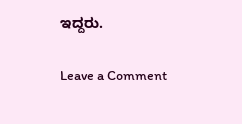ಇದ್ದರು.

Leave a Comment